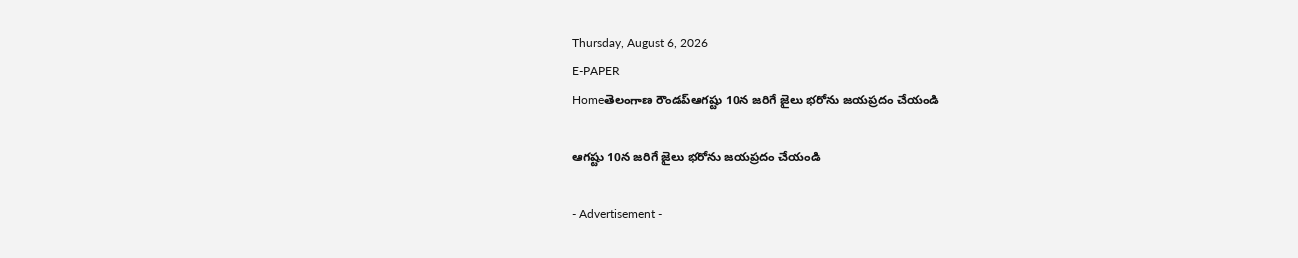Thursday, August 6, 2026
E-PAPER
Homeతెలంగాణ రౌండప్ఆగష్టు 10న జరిగే జైలు భరోను జయప్రదం చేయండి

ఆగష్టు 10న జరిగే జైలు భరోను జయప్రదం చేయండి

- Advertisement -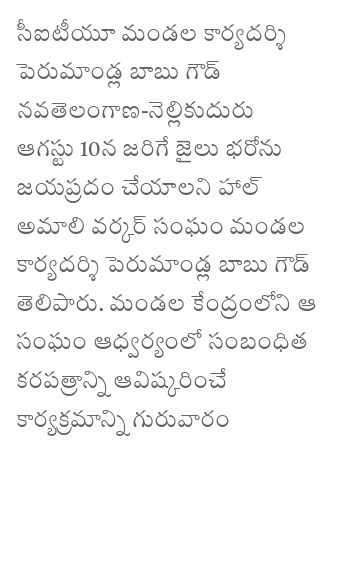సీఐటీయూ మండల కార్యదర్శి పెరుమాండ్ల బాబు గౌడ్
నవతెలంగాణ-నెల్లికుదురు
ఆగస్టు 10న జరిగే జైలు భరోను జయప్రదం చేయాలని హాల్ అమాలి వర్కర్ సంఘం మండల కార్యదర్శి పెరుమాండ్ల బాబు గౌడ్ తెలిపారు. మండల కేంద్రంలోని ఆ సంఘం ఆధ్వర్యంలో సంబంధిత కరపత్రాన్ని ఆవిష్కరించే కార్యక్రమాన్ని గురువారం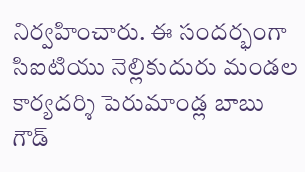నిర్వహించారు. ఈ సందర్భంగా సిఐటియు నెల్లికుదురు మండల కార్యదర్శి పెరుమాండ్ల బాబు గౌడ్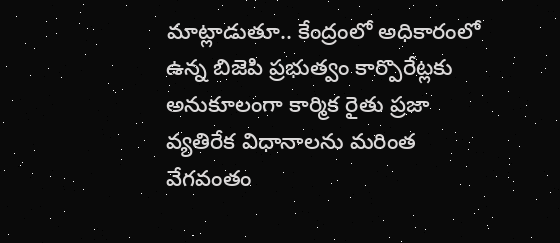మాట్లాడుతూ.. కేంద్రంలో అధికారంలో ఉన్న బిజెపి ప్రభుత్వం కార్పొరేట్లకు అనుకూలంగా కార్మిక రైతు ప్రజా వ్యతిరేక విధానాలను మరింత వేగవంతం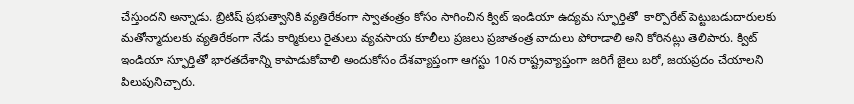చేస్తుందని అన్నాడు. బ్రిటిష్ ప్రభుత్వానికి వ్యతిరేకంగా స్వాతంత్రం కోసం సాగించిన క్విట్ ఇండియా ఉద్యమ స్ఫూర్తితో  కార్పొరేట్ పెట్టుబడుదారులకు మతోన్మాదులకు వ్యతిరేకంగా నేడు కార్మికులు రైతులు వ్యవసాయ కూలీలు ప్రజలు ప్రజాతంత్ర వాదులు పోరాడాలి అని కోరినట్లు తెలిపారు. క్విట్ ఇండియా స్ఫూర్తితో భారతదేశాన్ని కాపాడుకోవాలి అందుకోసం దేశవ్యాప్తంగా ఆగస్టు 10న రాష్ట్రవ్యాప్తంగా జరిగే జైలు బరో, జయప్రదం చేయాలని పిలుపునిచ్చారు.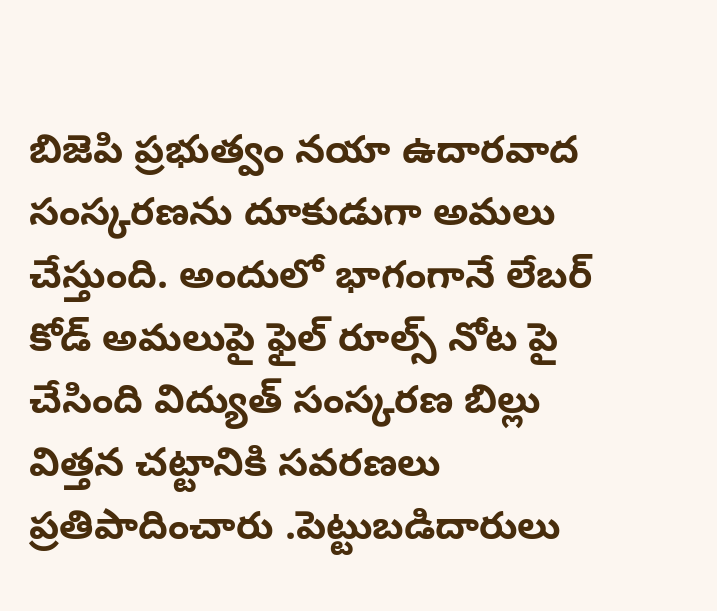బిజెపి ప్రభుత్వం నయా ఉదారవాద సంస్కరణను దూకుడుగా అమలు చేస్తుంది. అందులో భాగంగానే లేబర్ కోడ్ అమలుపై ఫైల్ రూల్స్ నోట పై చేసింది విద్యుత్ సంస్కరణ బిల్లు విత్తన చట్టానికి సవరణలు ప్రతిపాదించారు .పెట్టుబడిదారులు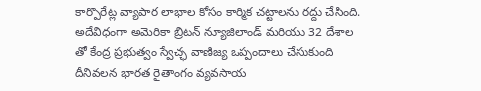కార్పొరేట్ల వ్యాపార లాభాల కోసం కార్మిక చట్టాలను రద్దు చేసింది. అదేవిధంగా అమెరికా బ్రిటన్ న్యూజిలాండ్ మరియు 32 దేశాల తో కేంద్ర ప్రభుత్వం స్వేచ్ఛ వాణిజ్య ఒప్పందాలు చేసుకుంది దీనివలన భారత రైతాంగం వ్యవసాయ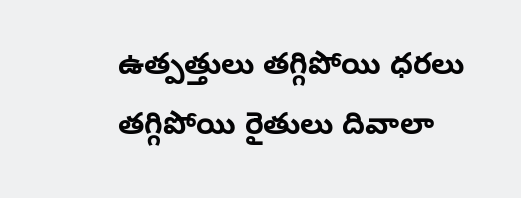ఉత్పత్తులు తగ్గిపోయి ధరలు తగ్గిపోయి రైతులు దివాలా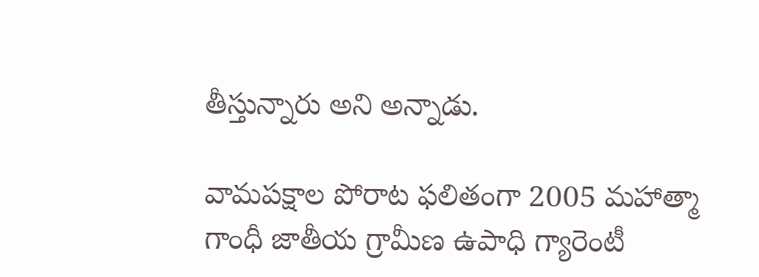తీస్తున్నారు అని అన్నాడు.

వామపక్షాల పోరాట ఫలితంగా 2005 మహాత్మా గాంధీ జాతీయ గ్రామీణ ఉపాధి గ్యారెంటీ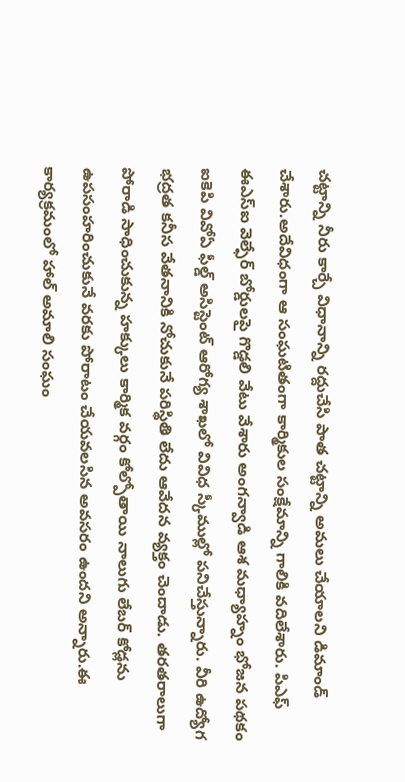చట్టాన్ని నీరు కార్చే విధానాన్ని రద్దుచేసి పాత చట్టాన్ని అమలు చేయాలని డిమాండ్ చేశారు.అదేవిధంగా ఆ సంఘటితంగా కార్మికుల సంక్షేమాన్ని గాలికి వదిలేశారు. పిఎఫ్ ఈఎస్ఐ వెల్ఫేర్ బోర్డులపై గొడ్డలి వేటు వేశారు అంగన్వాడి ఆశ మధ్యాహ్నం భోజన పథకం ఐకెపి వివోఏ ఫీల్డ్ అసిస్టెంట్ ఆరోగ్య శాఖలో వివిధ స్కీముల్లో పనిచేస్తున్నారు. వీరి ఉద్యోగ భద్రత కనీస వేతనానికి నోచుకునే పరిస్థితి లేదు ఆవేదన వ్యక్తం చెందాడు. తరతరాలుగా పోరాడి సాధించుకున్న హక్కులు కార్మిక వర్గం కోల్పోతాయి నాలుగు లేబర్ కోడ్లను ఉపసంహరించుకునే వరకు పోరాటం చేయవలసిన అవసరం ఉందని అన్నారు.ఈ కార్యక్రమంలో హాల్ అమాలి సంఘం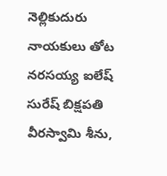నెల్లికుదురు నాయకులు తోట నరసయ్య ఐలేష్ సురేష్ బిక్షపతి వీరస్వామి శీను,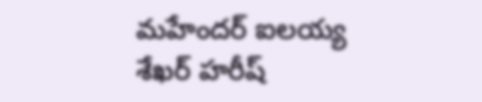మహేందర్ ఐలయ్య శేఖర్ హరీష్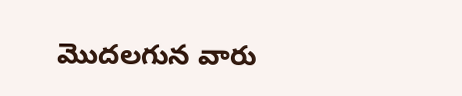మొదలగున వారు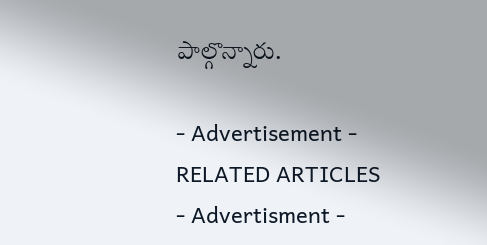పాల్గొన్నారు.

- Advertisement -
RELATED ARTICLES
- Advertisment -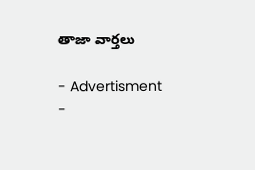తాజా వార్తలు

- Advertisment -